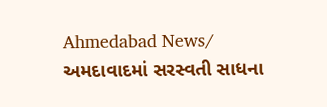Ahmedabad News/ અમદાવાદમાં સરસ્વતી સાધના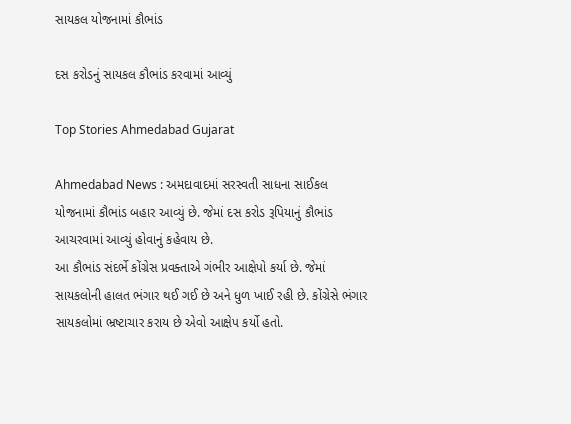સાયકલ યોજનામાં કૌભાંડ

દસ કરોડનું સાયકલ કૌભાંડ કરવામાં આવ્યું

Top Stories Ahmedabad Gujarat

Ahmedabad News : અમદાવાદમાં સરસ્વતી સાધના સાઈકલ યોજનામાં કૌભાંડ બહાર આવ્યું છે. જેમાં દસ કરોડ રૂપિયાનું કૌભાંડ આચરવામાં આવ્યું હોવાનું કહેવાય છે.
આ કૌભાંડ સંદર્ભે કોંગ્રેસ પ્રવક્તાએ ગંભીર આક્ષેપો કર્યા છે. જેમાં સાયકલોની હાલત ભંગાર થઈ ગઈ છે અને ધુળ ખાઈ રહી છે. કોંગ્રેસે ભંગાર સાયકલોમાં ભ્રષ્ટાચાર કરાય છે એવો આક્ષેપ કર્યો હતો.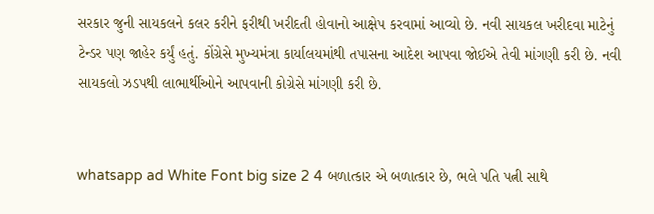સરકાર જુની સાયકલને કલર કરીને ફરીથી ખરીદતી હોવાનો આક્ષેપ કરવામાં આવ્યો છે. નવી સાયકલ ખરીદવા માટેનું ટેન્ડર પણ જાહેર કર્યું હતું. કોંગ્રેસે મુખ્યમંત્રા કાર્યાલયમાંથી તપાસના આદેશ આપવા જોઈએ તેવી માંગણી કરી છે. નવી સાયકલો ઝડપથી લાભાર્થીઓને આપવાની કોગ્રેસે માંગણી કરી છે.


whatsapp ad White Font big size 2 4 બળાત્કાર એ બળાત્કાર છે, ભલે પતિ પત્ની સાથે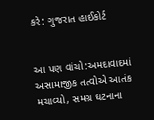કરે: ગુજરાત હાઈકોર્ટ


આ પણ વાંચો:અમદાવાદમાં અસામાજીક તત્વોએ આતંક મચાવ્યો, સમગ્ર ઘટનાના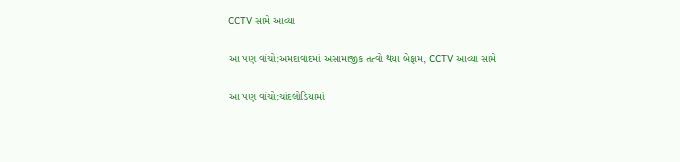CCTV સામે આવ્યા

આ પણ વાંચો:અમદાવાદમાં અસામાજીક તત્વો થયા બેફામ, CCTV આવ્યા સામે

આ પણ વાંચો:ચાંદલોડિયામાં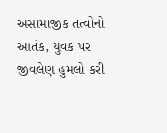અસામાજીક તત્વોનો આતંક, યુવક પર જીવલેણ હુમલો કરી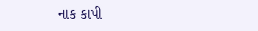નાક કાપી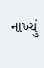નાખ્યું